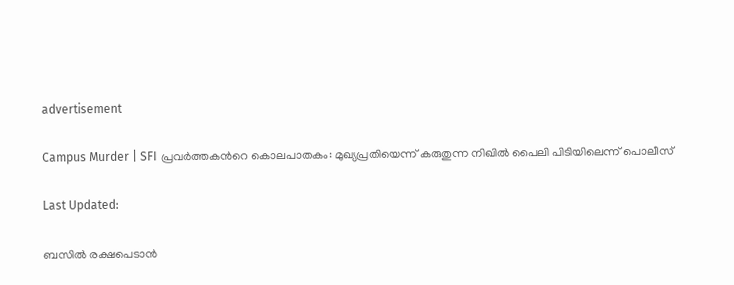advertisement

Campus Murder | SFI പ്രവർത്തകന്‍റെ കൊലപാതകം: മുഖ്യപ്രതിയെന്ന് കരുതുന്ന നിഖിൽ പൈലി പിടിയിലെന്ന് പൊലീസ്

Last Updated:

ബസിൽ രക്ഷപെടാൻ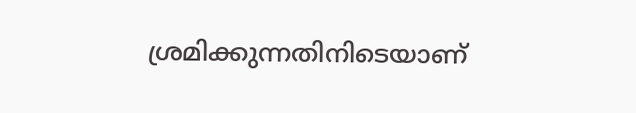ശ്രമിക്കുന്നതിനിടെയാണ്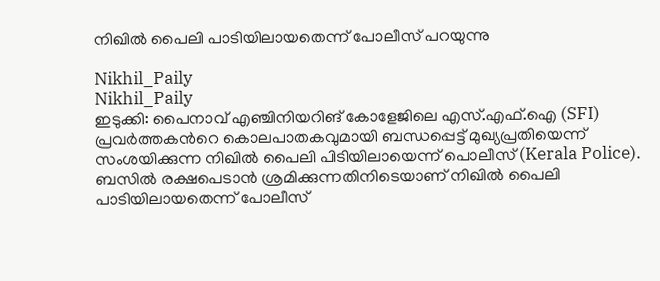നിഖിൽ പൈലി പാടിയിലായതെന്ന് പോലീസ് പറയുന്നു

Nikhil_Paily
Nikhil_Paily
ഇടുക്കി: പൈനാവ് എഞ്ചിനിയറിങ് കോളേജിലെ എസ്.എഫ്.ഐ (SFI) പ്രവർത്തകന്‍റെ കൊലപാതകവുമായി ബന്ധപ്പെട്ട് മുഖ്യപ്രതിയെന്ന് സംശയിക്കുന്ന നിഖിൽ പൈലി പിടിയിലായെന്ന് പൊലീസ് (Kerala Police). ബസിൽ രക്ഷപെടാൻ ശ്രമിക്കുന്നതിനിടെയാണ് നിഖിൽ പൈലി പാടിയിലായതെന്ന് പോലീസ്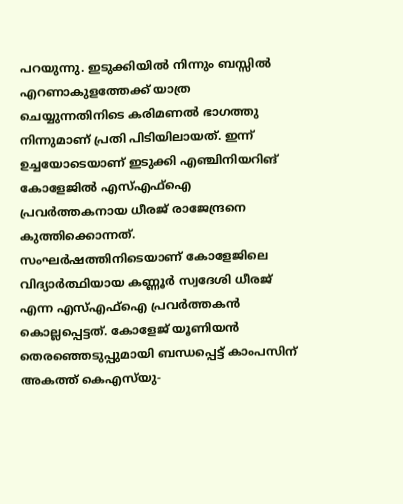പറയുന്നു. ഇടുക്കിയിൽ നിന്നും ബസ്സിൽ എറണാകുളത്തേക്ക് യാത്ര ചെയ്യുന്നതിനിടെ കരിമണൽ ഭാഗത്തു നിന്നുമാണ് പ്രതി പിടിയിലായത്. ഇന്ന് ഉച്ചയോടെയാണ് ഇടുക്കി എഞ്ചിനിയറിങ് കോളേജിൽ എസ്എഫ്ഐ പ്രവർത്തകനായ ധീരജ് രാജേന്ദ്രനെ കുത്തിക്കൊന്നത്. സംഘര്‍ഷത്തിനിടെയാണ് കോളേജിലെ വിദ്യാര്‍ത്ഥിയായ കണ്ണൂര്‍ സ്വദേശി ധീരജ് എന്ന എസ്‌എഫ്‌ഐ പ്രവര്‍ത്തകൻ കൊല്ലപ്പെട്ടത്. കോളേജ് യൂണിയൻ തെരഞ്ഞെടുപ്പുമായി ബന്ധപ്പെട്ട് കാംപസിന് അകത്ത് കെഎസ്‌യു-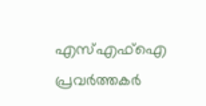എസ്‌എഫ്‌ഐ പ്രവര്‍ത്തകര്‍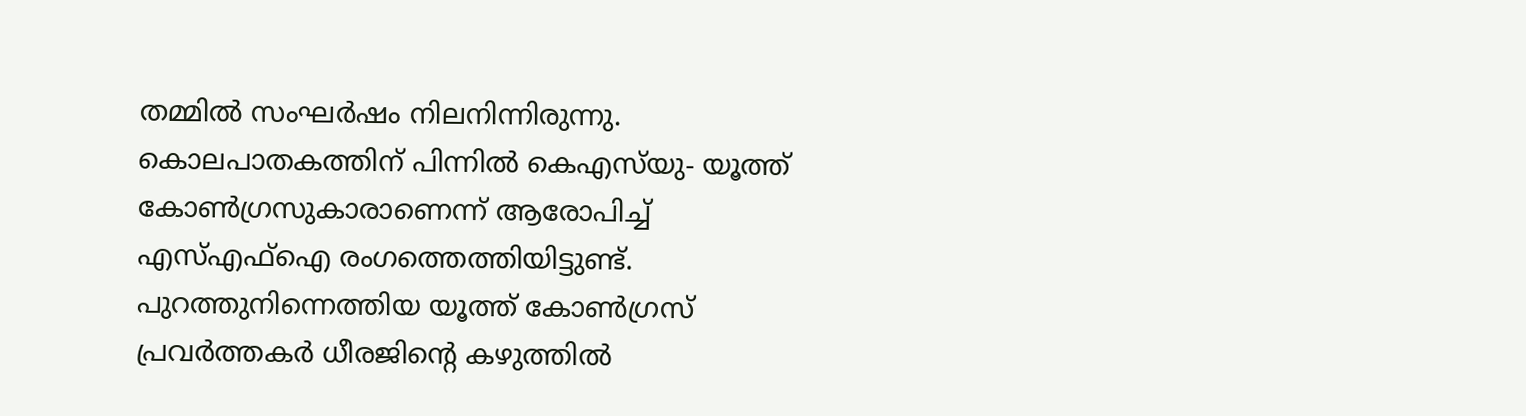തമ്മില്‍ സംഘര്‍ഷം നിലനിന്നിരുന്നു.
കൊലപാതകത്തിന് പിന്നില്‍ കെഎസ്‌യു- യൂത്ത് കോൺഗ്രസുകാരാണെന്ന് ആരോപിച്ച് എസ്‌എഫ്‌ഐ രംഗത്തെത്തിയിട്ടുണ്ട്. പുറത്തുനിന്നെത്തിയ യൂത്ത് കോണ്‍ഗ്രസ് പ്രവര്‍ത്തകര്‍ ധീരജിന്റെ കഴുത്തില്‍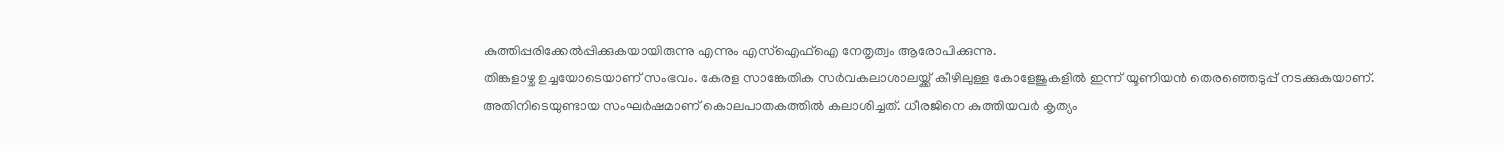കുത്തിപ്പരിക്കേല്‍പ്പിക്കുകയായിരുന്നു എന്നും എസ്‌ഐഫ്‌ഐ നേതൃത്വം ആരോപിക്കുന്നു.
തിങ്കളാഴ്ച ഉച്ചയോടെയാണ് സംഭവം. കേരള സാങ്കേതിക സര്‍വകലാശാലയ്ക്ക് കീഴിലുള്ള കോളേജുകളില്‍ ഇന്ന് യൂണിയന്‍ തെരഞ്ഞെടുപ്പ് നടക്കുകയാണ്. അതിനിടെയുണ്ടായ സംഘര്‍ഷമാണ് കൊലപാതകത്തില്‍ കലാശിച്ചത്. ധീരജിനെ കുത്തിയവര്‍ കൃത്യം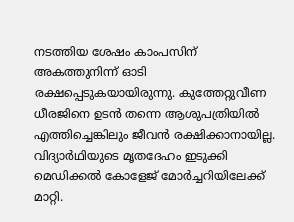നടത്തിയ ശേഷം കാംപസിന് അകത്തുനിന്ന് ഓടി രക്ഷപ്പെടുകയായിരുന്നു. കുത്തേറ്റുവീണ ധീരജിനെ ഉടൻ തന്നെ ആശുപത്രിയിൽ എത്തിച്ചെങ്കിലും ജീവൻ രക്ഷിക്കാനായില്ല. വിദ്യാര്‍ഥിയുടെ മൃതദേഹം ഇടുക്കി മെഡിക്കല്‍ കോളേജ് മോർച്ചറിയിലേക്ക് മാറ്റി.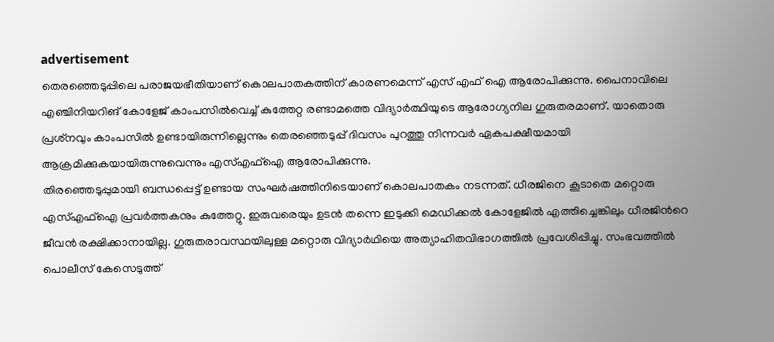advertisement
തെരഞ്ഞെടുപ്പിലെ പരാജയഭീതിയാണ് കൊലപാതകത്തിന് കാരണമെന്ന് എസ് എഫ് ഐ ആരോപിക്കുന്നു. പൈനാവിലെ എഞ്ചിനിയറിങ് കോളേജ് കാംപസിൽവെച്ച് കുത്തേറ്റ രണ്ടാമത്തെ വിദ്യാര്‍ത്ഥിയുടെ ആരോഗ്യനില ഗുരുതരമാണ്. യാതൊരു പ്രശ്‌നവും കാംപസില്‍ ഉണ്ടായിരുന്നില്ലെന്നും തെരഞ്ഞെടുപ്പ് ദിവസം പുറത്തു നിന്നവര്‍ ഏകപക്ഷീയമായി ആക്രമിക്കുകയായിരുന്നുവെന്നും എസ്‌എഫ്‌ഐ ആരോപിക്കുന്നു.
തിരഞ്ഞെടുപ്പുമായി ബന്ധപ്പെട്ട് ഉണ്ടായ സംഘര്‍ഷത്തിനിടെയാണ് കൊലപാതകം നടന്നത്. ധീരജിനെ കൂടാതെ മറ്റൊരു എസ്‌എഫ്‌ഐ പ്രവര്‍ത്തകനും കുത്തേറ്റു. ഇരുവരെയും ഉടൻ തന്നെ ഇടുക്കി മെഡിക്കൽ കോളേജിൽ എത്തിച്ചെങ്കിലും ധീരജിന്‍റെ ജീവൻ രക്ഷിക്കാനായില്ല. ഗുരുതരാവസ്ഥയിലുള്ള മറ്റൊരു വിദ്യാർഥിയെ അത്യാഹിതവിഭാഗത്തിൽ പ്രവേശിപ്പിച്ചു. സംഭവത്തിൽ പൊലീസ് കേസെടുത്ത്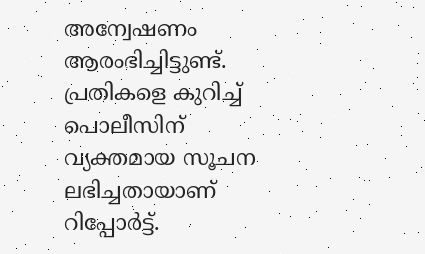അന്വേഷണം ആരംഭിച്ചിട്ടുണ്ട്. പ്രതികളെ കുറിച്ച് പൊലീസിന് വ്യക്തമായ സൂചന ലഭിച്ചതായാണ് റിപ്പോർട്ട്.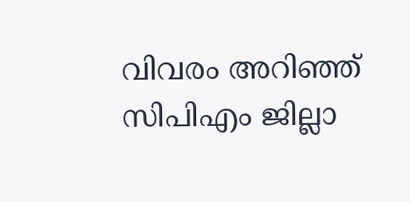വിവരം അറിഞ്ഞ് സിപിഎം ജില്ലാ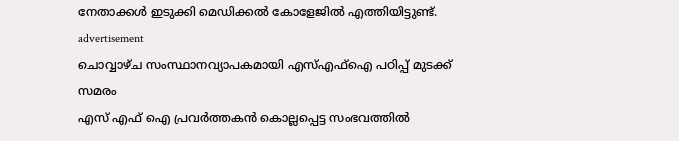നേതാക്കൾ ഇടുക്കി മെഡിക്കൽ കോളേജിൽ എത്തിയിട്ടുണ്ട്.
advertisement
ചൊവ്വാഴ്ച സംസ്ഥാനവ്യാപകമായി എസ്എഫ്ഐ പഠിപ്പ് മുടക്ക് സമരം
എസ് എഫ് ഐ പ്രവര്‍ത്തകന്‍ കൊല്ലപ്പെട്ട സംഭവത്തില്‍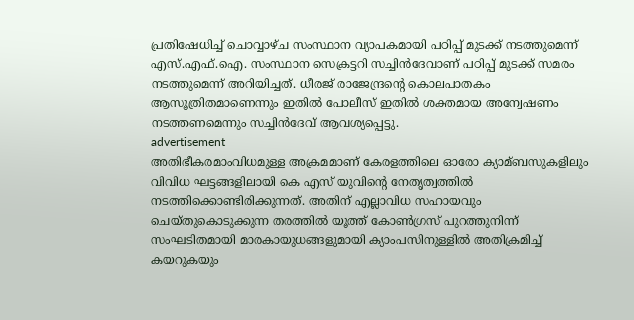പ്രതിഷേധിച്ച്‌ ചൊവ്വാഴ്ച സംസ്ഥാന വ്യാപകമായി പഠിപ്പ് മുടക്ക് നടത്തുമെന്ന് എസ്.എഫ്.ഐ. സംസ്ഥാന സെക്രട്ടറി സച്ചിന്‍ദേവാണ് പഠിപ്പ് മുടക്ക് സമരം നടത്തുമെന്ന് അറിയിച്ചത്. ധീരജ് രാജേന്ദ്രന്‍റെ കൊലപാതകം ആസൂത്രിതമാണെന്നും ഇതിൽ പോലീസ് ഇതില്‍ ശക്തമായ അന്വേഷണം നടത്തണമെന്നും സച്ചിൻദേവ് ആവശ്യപ്പെട്ടു.
advertisement
അതിഭീകരമാംവിധമുള്ള അക്രമമാണ് കേരളത്തിലെ ഓരോ ക്യാമ്ബസുകളിലും വിവിധ ഘട്ടങ്ങളിലായി കെ എസ് യുവിന്റെ നേതൃത്വത്തില്‍ നടത്തിക്കൊണ്ടിരിക്കുന്നത്. അതിന് എല്ലാവിധ സഹായവും ചെയ്തുകൊടുക്കുന്ന തരത്തില്‍ യൂത്ത് കോണ്‍ഗ്രസ് പുറത്തുനിന്ന് സംഘടിതമായി മാരകായുധങ്ങളുമായി ക്യാംപസിനുള്ളിൽ അതിക്രമിച്ച്‌ കയറുകയും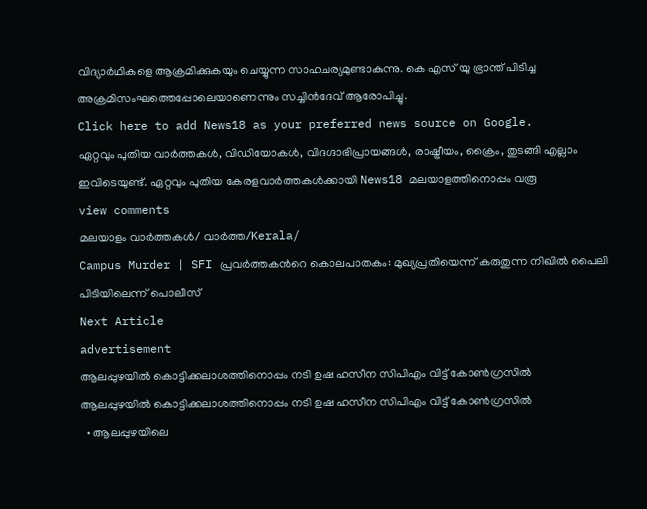വിദ്യാര്‍ഥികളെ ആക്രമിക്കുകയും ചെയ്യുന്ന സാഹചര്യമുണ്ടാകുന്നു. കെ എസ് യു ഭ്രാന്ത് പിടിച്ച അക്രമിസംഘത്തെപ്പോലെയാണെന്നും സച്ചിന്‍ദേവ് ആരോപിച്ചു.
Click here to add News18 as your preferred news source on Google.
ഏറ്റവും പുതിയ വാർത്തകൾ, വിഡിയോകൾ, വിദഗ്ദാഭിപ്രായങ്ങൾ, രാഷ്ട്രീയം, ക്രൈം, തുടങ്ങി എല്ലാം ഇവിടെയുണ്ട്. ഏറ്റവും പുതിയ കേരളവാർത്തകൾക്കായി News18 മലയാളത്തിനൊപ്പം വരൂ
view comments
മലയാളം വാർത്തകൾ/ വാർത്ത/Kerala/
Campus Murder | SFI പ്രവർത്തകന്‍റെ കൊലപാതകം: മുഖ്യപ്രതിയെന്ന് കരുതുന്ന നിഖിൽ പൈലി പിടിയിലെന്ന് പൊലീസ്
Next Article
advertisement
ആലപ്പുഴയിൽ കൊട്ടിക്കലാശത്തിനൊപ്പം നടി ഉഷ ഹസീന സിപിഎം വിട്ട് കോൺഗ്രസിൽ
ആലപ്പുഴയിൽ കൊട്ടിക്കലാശത്തിനൊപ്പം നടി ഉഷ ഹസീന സിപിഎം വിട്ട് കോൺഗ്രസിൽ
  • ആലപ്പുഴയിലെ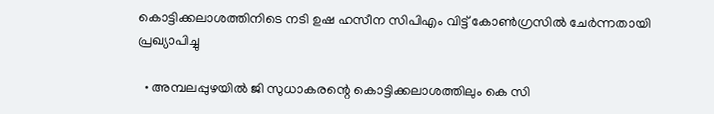കൊട്ടിക്കലാശത്തിനിടെ നടി ഉഷ ഹസീന സിപിഎം വിട്ട് കോൺഗ്രസിൽ ചേർന്നതായി പ്രഖ്യാപിച്ചു

  • അമ്പലപ്പുഴയിൽ ജി സുധാകരന്റെ കൊട്ടിക്കലാശത്തിലും കെ സി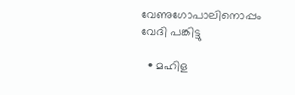വേണുഗോപാലിനൊപ്പം വേദി പങ്കിട്ടു

  • മഹിള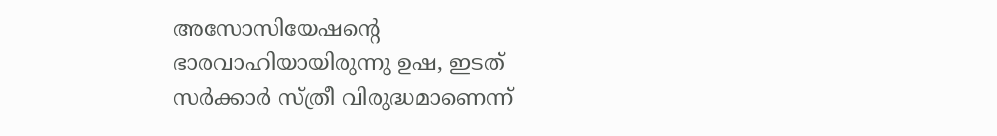അസോസിയേഷന്റെ ഭാരവാഹിയായിരുന്നു ഉഷ, ഇടത് സർക്കാർ സ്ത്രീ വിരുദ്ധമാണെന്ന്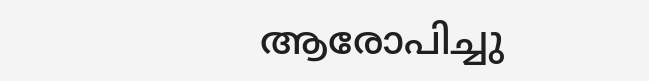ആരോപിച്ചു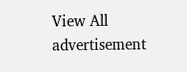View All
advertisement